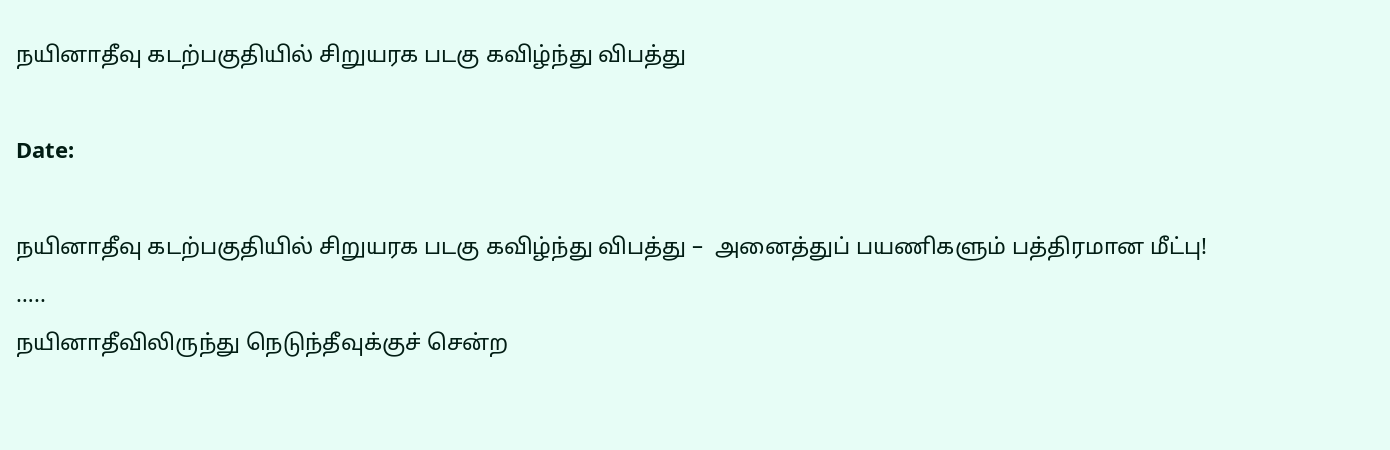நயினாதீவு கடற்பகுதியில் சிறுயரக படகு கவிழ்ந்து விபத்து

Date:

நயினாதீவு கடற்பகுதியில் சிறுயரக படகு கவிழ்ந்து விபத்து –  அனைத்துப் பயணிகளும் பத்திரமான மீட்பு!
…..
நயினாதீவிலிருந்து நெடுந்தீவுக்குச் சென்ற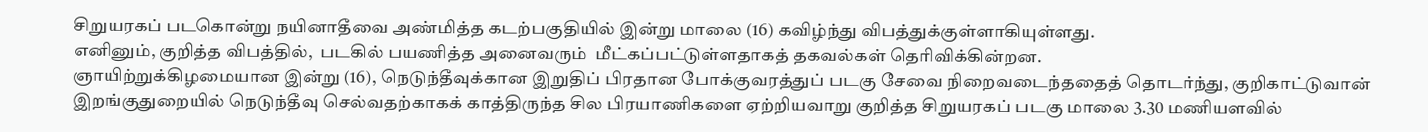சிறுயரகப் படகொன்று நயினாதீவை அண்மித்த கடற்பகுதியில் இன்று மாலை (16) கவிழ்ந்து விபத்துக்குள்ளாகியுள்ளது.
எனினும், குறித்த விபத்தில்,  படகில் பயணித்த அனைவரும்  மீட்கப்பட்டுள்ளதாகத் தகவல்கள் தெரிவிக்கின்றன.
ஞாயிற்றுக்கிழமையான இன்று (16), நெடுந்தீவுக்கான இறுதிப் பிரதான போக்குவரத்துப் படகு சேவை நிறைவடைந்ததைத் தொடர்ந்து, குறிகாட்டுவான் இறங்குதுறையில் நெடுந்தீவு செல்வதற்காகக் காத்திருந்த சில பிரயாணிகளை ஏற்றியவாறு குறித்த சிறுயரகப் படகு மாலை 3.30 மணியளவில்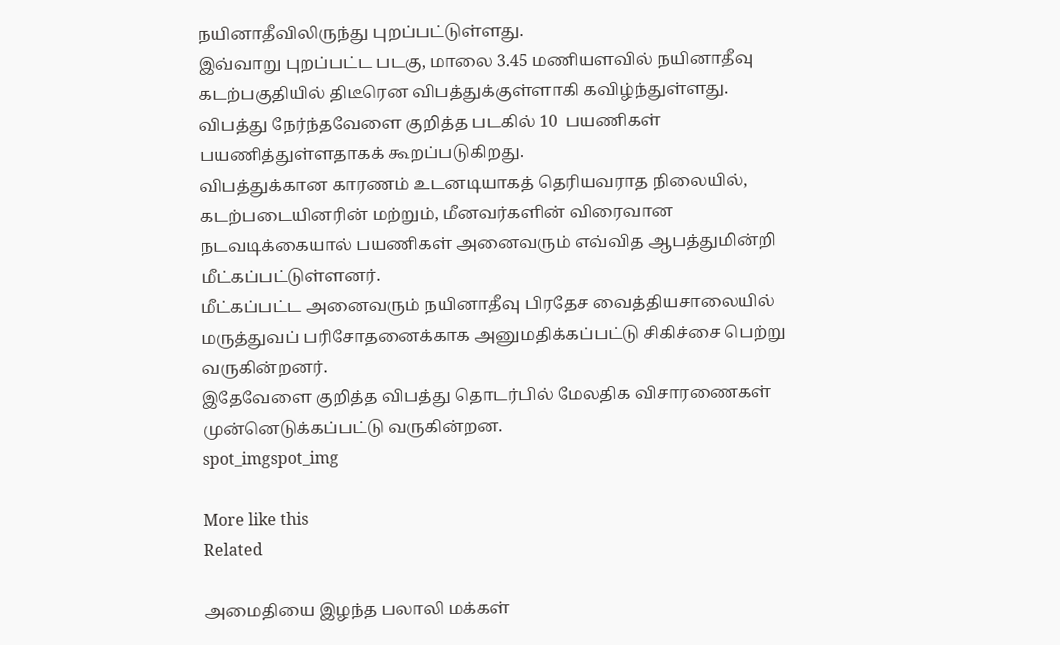நயினாதீவிலிருந்து புறப்பட்டுள்ளது.
இவ்வாறு புறப்பட்ட படகு, மாலை 3.45 மணியளவில் நயினாதீவு கடற்பகுதியில் திடீரென விபத்துக்குள்ளாகி கவிழ்ந்துள்ளது.
விபத்து நேர்ந்தவேளை குறித்த படகில் 10  பயணிகள் பயணித்துள்ளதாகக் கூறப்படுகிறது.
விபத்துக்கான காரணம் உடனடியாகத் தெரியவராத நிலையில், கடற்படையினரின் மற்றும், மீனவர்களின் விரைவான நடவடிக்கையால் பயணிகள் அனைவரும் எவ்வித ஆபத்துமின்றி  மீட்கப்பட்டுள்ளனர்.
மீட்கப்பட்ட அனைவரும் நயினாதீவு பிரதேச வைத்தியசாலையில் மருத்துவப் பரிசோதனைக்காக அனுமதிக்கப்பட்டு சிகிச்சை பெற்று வருகின்றனர்.
இதேவேளை குறித்த விபத்து தொடர்பில் மேலதிக விசாரணைகள் முன்னெடுக்கப்பட்டு வருகின்றன.
spot_imgspot_img

More like this
Related

அமைதியை இழந்த பலாலி மக்கள்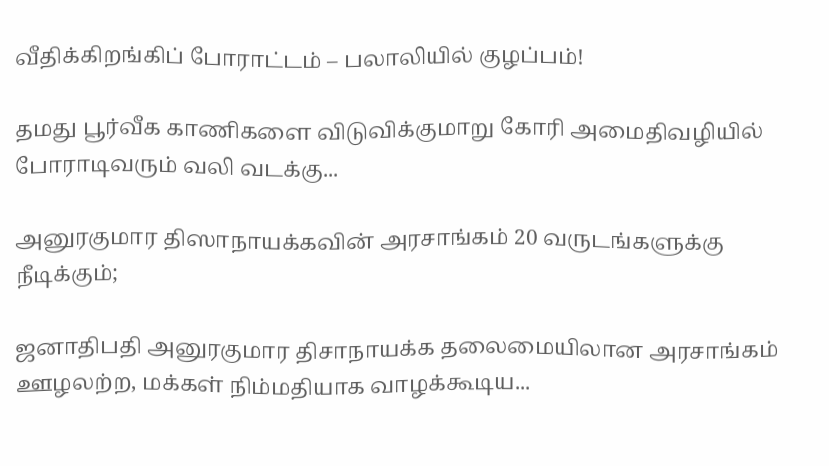வீதிக்கிறங்கிப் போராட்டம் – பலாலியில் குழப்பம்!

தமது பூர்வீக காணிகளை விடுவிக்குமாறு கோரி அமைதிவழியில்  போராடிவரும் வலி வடக்கு...

அனுரகுமார திஸாநாயக்கவின் அரசாங்கம் 20 வருடங்களுக்கு நீடிக்கும்;

ஜனாதிபதி அனுரகுமார திசாநாயக்க தலைமையிலான அரசாங்கம் ஊழலற்ற, மக்கள் நிம்மதியாக வாழக்கூடிய...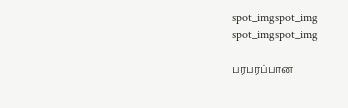spot_imgspot_img
spot_imgspot_img

பரபரப்பான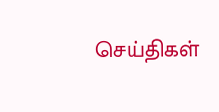செய்திகள்